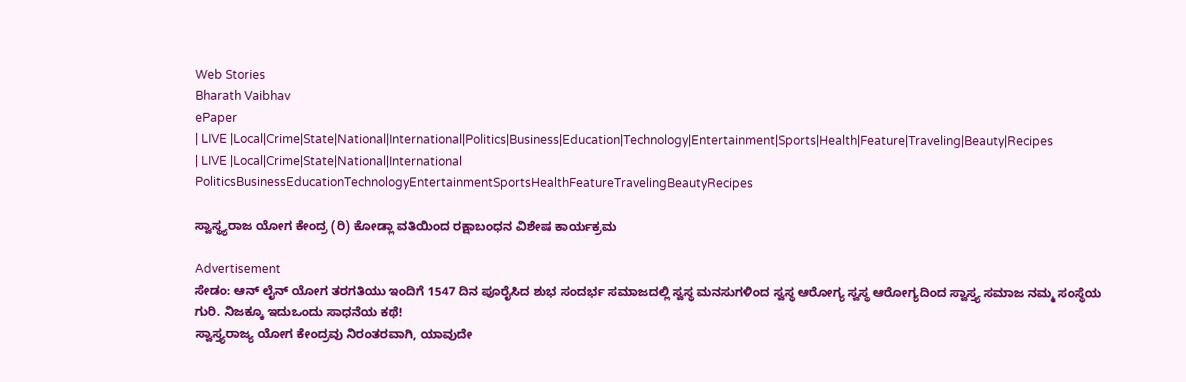Web Stories
Bharath Vaibhav
ePaper
| LIVE |Local|Crime|State|National|International|Politics|Business|Education|Technology|Entertainment|Sports|Health|Feature|Traveling|Beauty|Recipes
| LIVE |Local|Crime|State|National|International
PoliticsBusinessEducationTechnologyEntertainmentSportsHealthFeatureTravelingBeautyRecipes

ಸ್ವಾಸ್ಥ್ಯರಾಜ ಯೋಗ ಕೇಂದ್ರ (ರಿ) ಕೋಡ್ಲಾ ವತಿಯಿಂದ ರಕ್ಷಾಬಂಧನ ವಿಶೇಷ ಕಾರ್ಯಕ್ರಮ

Advertisement
ಸೇಡಂ: ಆನ್ ಲೈನ್ ಯೋಗ ತರಗತಿಯು ಇಂದಿಗೆ 1547 ದಿನ ಪೂರೈಸಿದ ಶುಭ ಸಂದರ್ಭ ಸಮಾಜದಲ್ಲಿ ಸ್ವಸ್ಥ ಮನಸುಗಳಿಂದ ಸ್ವಸ್ಥ ಆರೋಗ್ಯ ಸ್ವಸ್ಥ ಆರೋಗ್ಯದಿಂದ ಸ್ವಾಸ್ತ್ಯ ಸಮಾಜ ನಮ್ಮ ಸಂಸ್ಥೆಯ ಗುರಿ. ನಿಜಕ್ಕೂ ಇದುಒಂದು ಸಾಧನೆಯ ಕಥೆ!
ಸ್ವಾಸ್ತ್ಯರಾಜ್ಯ ಯೋಗ ಕೇಂದ್ರವು ನಿರಂತರವಾಗಿ, ಯಾವುದೇ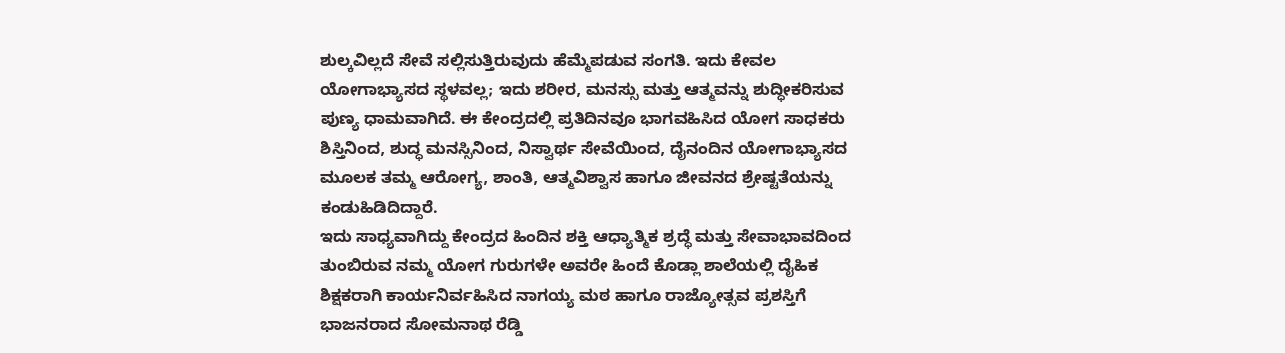ಶುಲ್ಕವಿಲ್ಲದೆ ಸೇವೆ ಸಲ್ಲಿಸುತ್ತಿರುವುದು ಹೆಮ್ಮೆಪಡುವ ಸಂಗತಿ. ಇದು ಕೇವಲ ಯೋಗಾಭ್ಯಾಸದ ಸ್ಥಳವಲ್ಲ; ಇದು ಶರೀರ, ಮನಸ್ಸು ಮತ್ತು ಆತ್ಮವನ್ನು ಶುದ್ಧೀಕರಿಸುವ ಪುಣ್ಯ ಧಾಮವಾಗಿದೆ. ಈ ಕೇಂದ್ರದಲ್ಲಿ ಪ್ರತಿದಿನವೂ ಭಾಗವಹಿಸಿದ ಯೋಗ ಸಾಧಕರು ಶಿಸ್ತಿನಿಂದ, ಶುದ್ಧ ಮನಸ್ಸಿನಿಂದ, ನಿಸ್ವಾರ್ಥ ಸೇವೆಯಿಂದ, ದೈನಂದಿನ ಯೋಗಾಭ್ಯಾಸದ ಮೂಲಕ ತಮ್ಮ ಆರೋಗ್ಯ, ಶಾಂತಿ, ಆತ್ಮವಿಶ್ವಾಸ ಹಾಗೂ ಜೀವನದ ಶ್ರೇಷ್ಟತೆಯನ್ನು ಕಂಡುಹಿಡಿದಿದ್ದಾರೆ.
ಇದು ಸಾಧ್ಯವಾಗಿದ್ದು ಕೇಂದ್ರದ ಹಿಂದಿನ ಶಕ್ತಿ ಆಧ್ಯಾತ್ಮಿಕ ಶ್ರದ್ಧೆ ಮತ್ತು ಸೇವಾಭಾವದಿಂದ ತುಂಬಿರುವ ನಮ್ಮ ಯೋಗ ಗುರುಗಳೇ ಅವರೇ ಹಿಂದೆ ಕೊಡ್ಲಾ ಶಾಲೆಯಲ್ಲಿ ದೈಹಿಕ ಶಿಕ್ಷಕರಾಗಿ ಕಾರ್ಯನಿರ್ವಹಿಸಿದ ನಾಗಯ್ಯ ಮಠ ಹಾಗೂ ರಾಜ್ಯೋತ್ಸವ ಪ್ರಶಸ್ತಿಗೆ ಭಾಜನರಾದ ಸೋಮನಾಥ ರೆಡ್ಡಿ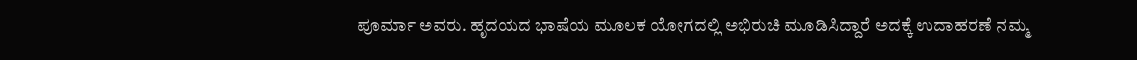ಪೂರ್ಮಾ ಅವರು. ಹೃದಯದ ಭಾಷೆಯ ಮೂಲಕ ಯೋಗದಲ್ಲಿ ಅಭಿರುಚಿ ಮೂಡಿಸಿದ್ದಾರೆ ಅದಕ್ಕೆ ಉದಾಹರಣೆ ನಮ್ಮ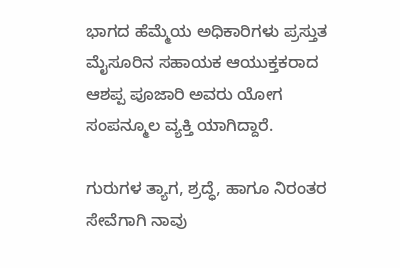ಭಾಗದ ಹೆಮ್ಮೆಯ ಅಧಿಕಾರಿಗಳು ಪ್ರಸ್ತುತ ಮೈಸೂರಿನ ಸಹಾಯಕ ಆಯುಕ್ತಕರಾದ ಆಶಪ್ಪ ಪೂಜಾರಿ ಅವರು ಯೋಗ ಸಂಪನ್ಮೂಲ ವ್ಯಕ್ತಿ ಯಾಗಿದ್ದಾರೆ.

ಗುರುಗಳ ತ್ಯಾಗ, ಶ್ರದ್ಧೆ, ಹಾಗೂ ನಿರಂತರ ಸೇವೆಗಾಗಿ ನಾವು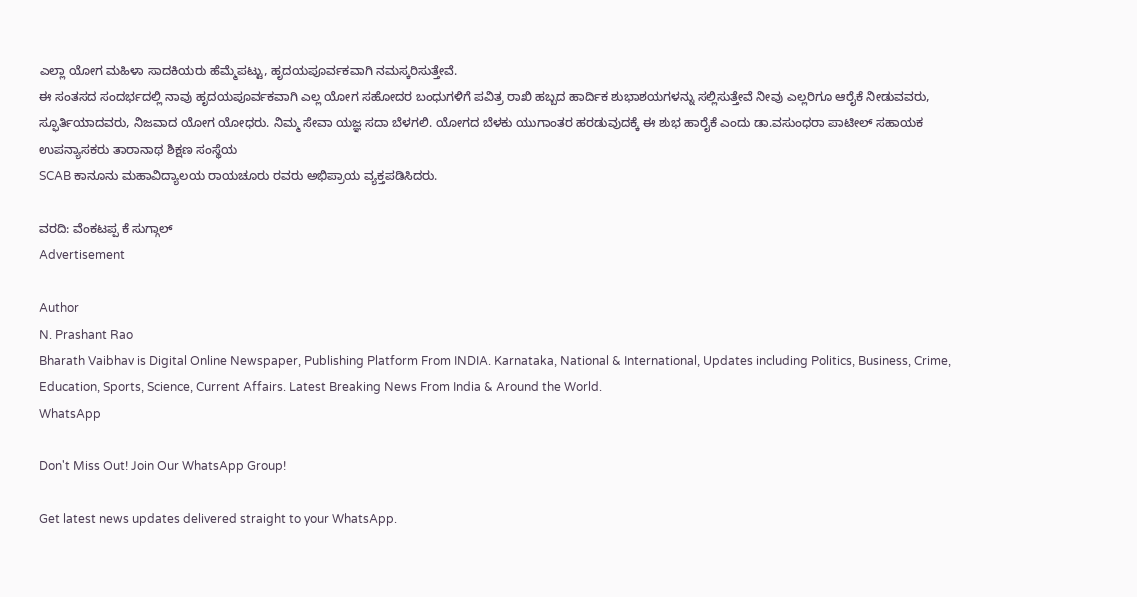ಎಲ್ಲಾ ಯೋಗ ಮಹಿಳಾ ಸಾದಕಿಯರು ಹೆಮ್ಮೆಪಟ್ಟು, ಹೃದಯಪೂರ್ವಕವಾಗಿ ನಮಸ್ಕರಿಸುತ್ತೇವೆ.
ಈ ಸಂತಸದ ಸಂದರ್ಭದಲ್ಲಿ ನಾವು ಹೃದಯಪೂರ್ವಕವಾಗಿ ಎಲ್ಲ ಯೋಗ ಸಹೋದರ ಬಂಧುಗಳಿಗೆ ಪವಿತ್ರ ರಾಖಿ ಹಬ್ಬದ ಹಾರ್ದಿಕ ಶುಭಾಶಯಗಳನ್ನು ಸಲ್ಲಿಸುತ್ತೇವೆ ನೀವು ಎಲ್ಲರಿಗೂ ಆರೈಕೆ ನೀಡುವವರು, ಸ್ಫೂರ್ತಿಯಾದವರು, ನಿಜವಾದ ಯೋಗ ಯೋಧರು. ನಿಮ್ಮ ಸೇವಾ ಯಜ್ಞ ಸದಾ ಬೆಳಗಲಿ. ಯೋಗದ ಬೆಳಕು ಯುಗಾಂತರ ಹರಡುವುದಕ್ಕೆ ಈ ಶುಭ ಹಾರೈಕೆ ಎಂದು ಡಾ.ವಸುಂಧರಾ ಪಾಟೀಲ್ ಸಹಾಯಕ ಉಪನ್ಯಾಸಕರು ತಾರಾನಾಥ ಶಿಕ್ಷಣ ಸಂಸ್ಥೆಯ
SCAB ಕಾನೂನು ಮಹಾವಿದ್ಯಾಲಯ ರಾಯಚೂರು ರವರು ಅಭಿಪ್ರಾಯ ವ್ಯಕ್ತಪಡಿಸಿದರು.

ವರದಿ: ವೆಂಕಟಪ್ಪ ಕೆ ಸುಗ್ಗಾಲ್
Advertisement

Author
N. Prashant Rao
Bharath Vaibhav is Digital Online Newspaper, Publishing Platform From INDIA. Karnataka, National & International, Updates including Politics, Business, Crime, Education, Sports, Science, Current Affairs. Latest Breaking News From India & Around the World.
WhatsApp

Don't Miss Out! Join Our WhatsApp Group!

Get latest news updates delivered straight to your WhatsApp.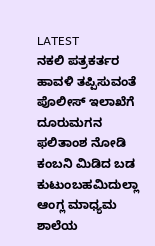LATEST
ನಕಲಿ ಪತ್ರಕರ್ತರ ಹಾವಳಿ ತಪ್ಪಿಸುವಂತೆ  ಪೊಲೀಸ್ ಇಲಾಖೆಗೆ ದೂರುಮಗನ ಫಲಿತಾಂಶ ನೋಡಿ ಕಂಬನಿ ಮಿಡಿದ ಬಡ ಕುಟುಂಬಹಮಿದುಲ್ಲಾ ಆಂಗ್ಲ ಮಾಧ್ಯಮ ಶಾಲೆಯ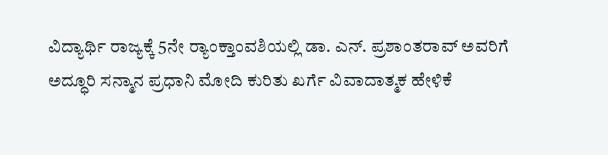ವಿದ್ಯಾರ್ಥಿ ರಾಜ್ಯಕ್ಕೆ 5ನೇ ರ್‍ಯಾಂಕ್ತಾಂವಶಿಯಲ್ಲಿ ಡಾ. ಎನ್. ಪ್ರಶಾಂತರಾವ್ ಅವರಿಗೆ ಅದ್ಧೂರಿ ಸನ್ಮಾನ ಪ್ರಧಾನಿ ಮೋದಿ ಕುರಿತು ಖರ್ಗೆ ವಿವಾದಾತ್ಮಕ ಹೇಳಿಕೆ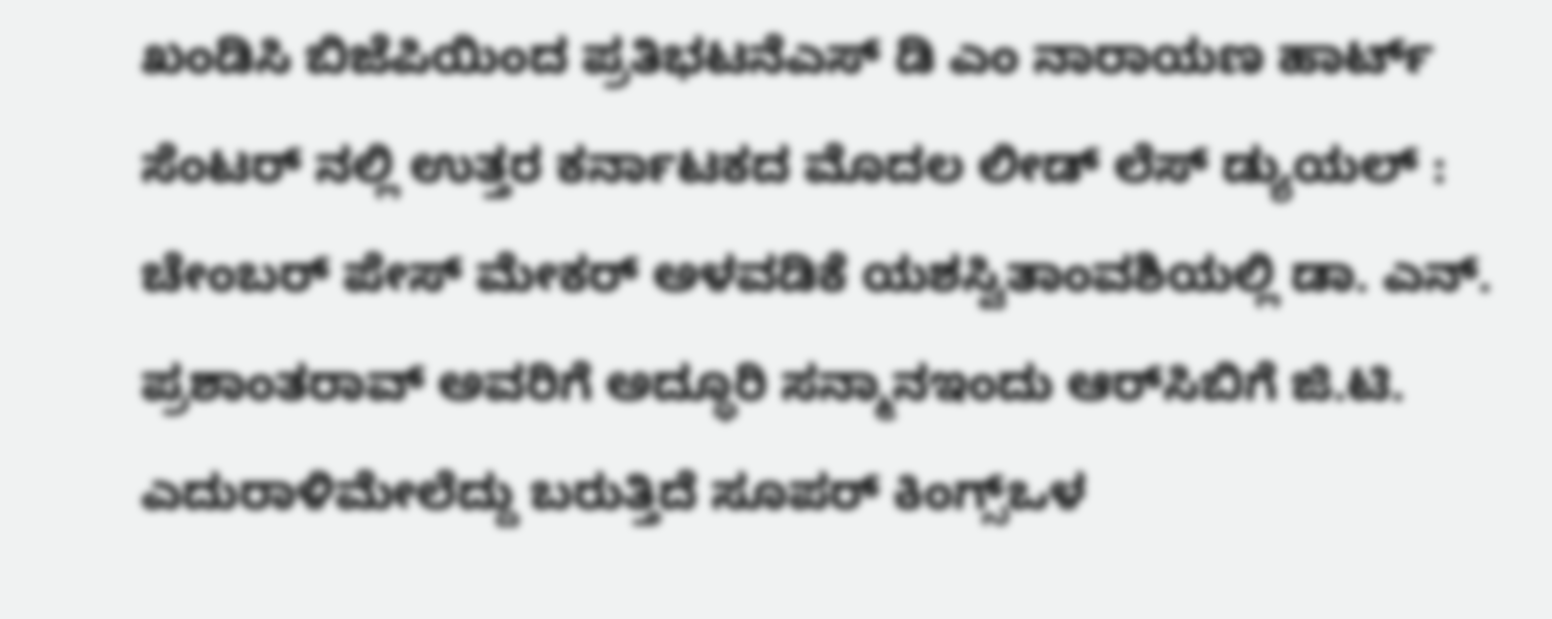ಖಂಡಿಸಿ ಬಿಜೆಪಿಯಿಂದ ಪ್ರತಿಭಟನೆಎಸ್ ಡಿ ಎಂ ನಾರಾಯಣ ಹಾರ್ಟ್ ಸೆಂಟರ್ ನಲ್ಲಿ ಉತ್ತರ ಕರ್ನಾಟಕದ ಮೊದಲ ಲೀಡ್ ಲೆಸ್ ಡ್ಯುಯಲ್ : ಚೇಂಬರ್ ಪೇಸ್ ಮೇಕರ್ ಅಳವಡಿಕೆ ಯಶಸ್ವಿತಾಂವಶಿಯಲ್ಲಿ ಡಾ. ಎನ್. ಪ್ರಶಾಂತರಾವ್ ಅವರಿಗೆ ಅದ್ಧೂರಿ ಸನ್ಮಾನಇಂದು ಆರ್‌ಸಿಬಿಗೆ ಜಿ.ಟಿ. ಎದುರಾಳಿಮೇಲೆದ್ದು ಬರುತ್ತಿದೆ ಸೂಪರ್ ಕಿಂಗ್ಸ್ಒಳ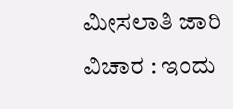ಮೀಸಲಾತಿ ಜಾರಿ ವಿಚಾರ : ಇಂದು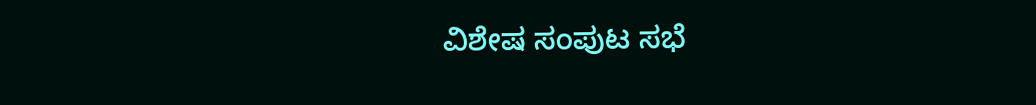ವಿಶೇಷ ಸಂಪುಟ ಸಭೆ